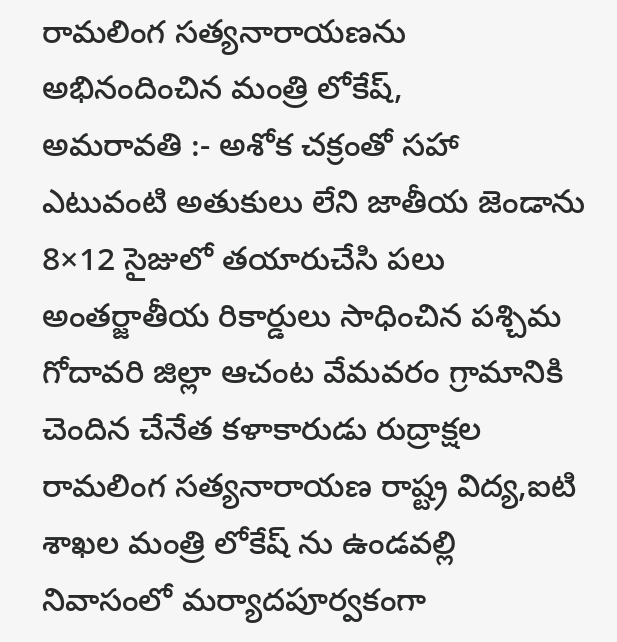రామలింగ సత్యనారాయణను అభినందించిన మంత్రి లోకేష్,
అమరావతి :- అశోక చక్రంతో సహా ఎటువంటి అతుకులు లేని జాతీయ జెండాను 8×12 సైజులో తయారుచేసి పలు అంతర్జాతీయ రికార్డులు సాధించిన పశ్చిమ గోదావరి జిల్లా ఆచంట వేమవరం గ్రామానికి చెందిన చేనేత కళాకారుడు రుద్రాక్షల రామలింగ సత్యనారాయణ రాష్ట్ర విద్య,ఐటి శాఖల మంత్రి లోకేష్ ను ఉండవల్లి నివాసంలో మర్యాదపూర్వకంగా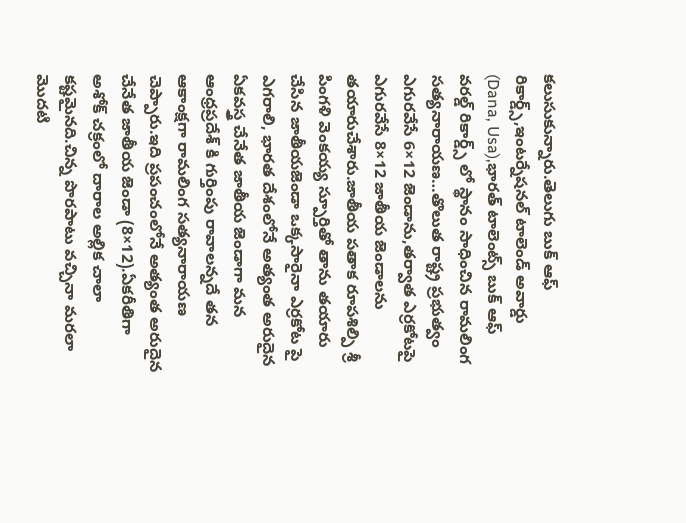కలుసుకున్నారు.తెలుగు బుక్ ఆఫ్ రికార్డ్స్,ఇంటర్నేషనల్ టాలెండ్ అవార్డు (Dana, Usa),భారత్ టాలెంట్స్ బుక్ ఆఫ్ వరల్డ్ రికార్డ్స్ లో స్థానం సాధించిన రామలింగ సత్యనారాయణ…తొలుత రాష్ట్ర ప్రభుత్వం ఎగురవేసే 6×12 జెండాను,తర్వాత ఎర్రకోటపై ఎగురవేసే 8×12 జాతీయ జెండాలను తయారుచేశారు.జాతీయ పతాక రూపశిల్పి శ్రీ పింగళి వెంకయ్య స్పూర్తితో తాను తయారు చేసిన జాతీయజెండా ఒక్కసారైనా ఎర్రకోట పై ఎగరాలి, భారత దేశంలోనే అత్యంత అరుదైన ఏకవస్త్ర చేనేత జాతీయ జెండాగా మన ఆంధ్రప్రదేశ్ కి గుర్తింపు రావాలన్నదే తన ఆకాంక్షగా రామలింగ సత్యనారాయణ చెప్పారు.ఇది ప్రపంచంలోనే అత్యంత అరుదైన చేనేత జాతీయ జెండా (8×12).ఏకరీతిగా అశోక్ చక్రంలో దారాల అల్లిక చాలా కష్టమైనది.చిన్న పొరపాటు వచ్చినా మరలా మొదటి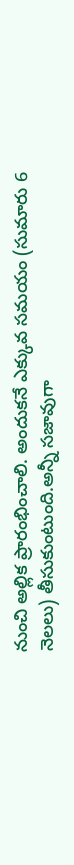నుంచి అల్లిక ప్రారంభించాలి. అందుకనే ఎక్కువ సమయం (సుమారు 6 నెలలు) తీసుకుంటుంది.అన్నీ సజావుగా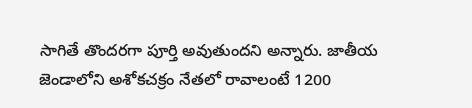సాగితే తొందరగా పూర్తి అవుతుందని అన్నారు. జాతీయ జెండాలోని అశోకచక్రం నేతలో రావాలంటే 1200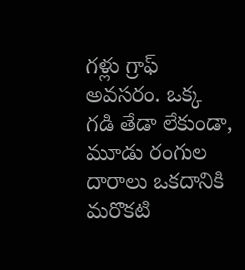గళ్లు గ్రాఫ్ అవసరం. ఒక్క గడి తేడా లేకుండా, మూడు రంగుల దారాలు ఒకదానికి మరొకటి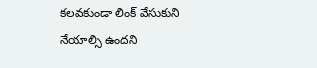కలవకుండా లింక్ వేసుకుని నేయాల్సి ఉందని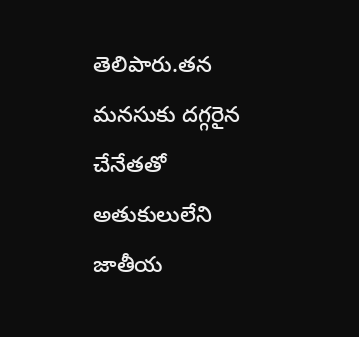తెలిపారు.తన మనసుకు దగ్గరైన చేనేతతో అతుకులులేని జాతీయ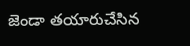జెండా తయారుచేసిన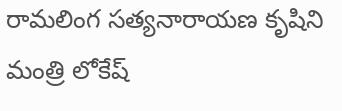రామలింగ సత్యనారాయణ కృషిని మంత్రి లోకేష్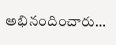అభినందించారు…